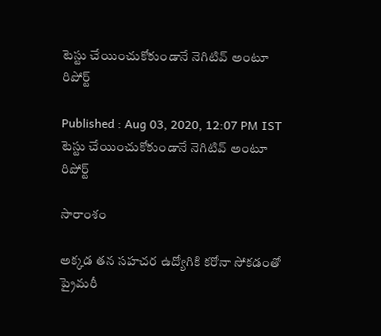టెస్టు చేయించుకోకుండానే నెగిటివ్ అంటూ రిపోర్ట్

Published : Aug 03, 2020, 12:07 PM IST
టెస్టు చేయించుకోకుండానే నెగిటివ్ అంటూ రిపోర్ట్

సారాంశం

అక్కడ తన సహచర ఉద్యోగికి కరోనా సోకడంతో ప్రైమరీ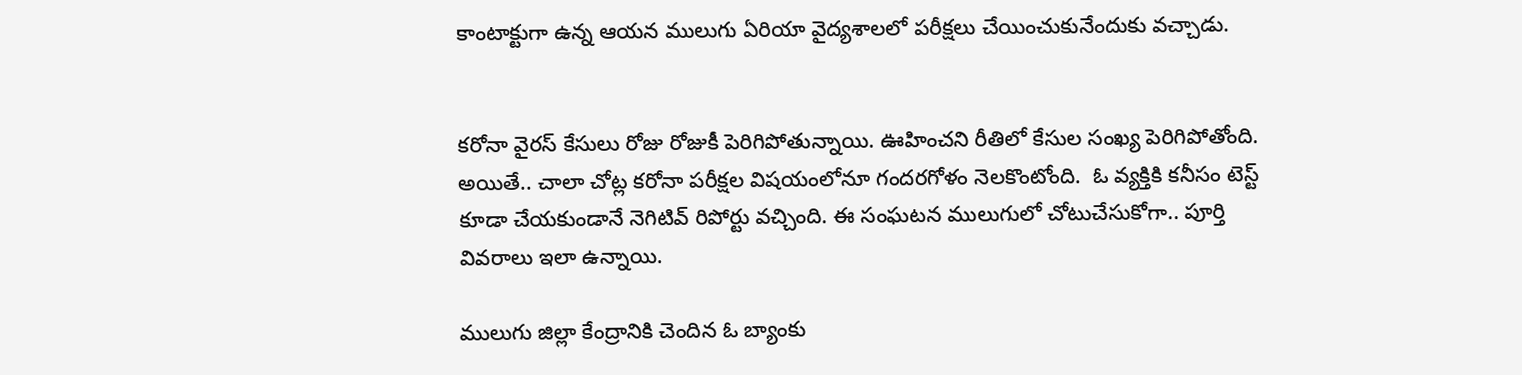కాంటాక్టుగా ఉన్న ఆయన ములుగు ఏరియా వైద్యశాలలో పరీక్షలు చేయించుకునేందుకు వచ్చాడు.


కరోనా వైరస్ కేసులు రోజు రోజుకీ పెరిగిపోతున్నాయి. ఊహించని రీతిలో కేసుల సంఖ్య పెరిగిపోతోంది. అయితే.. చాలా చోట్ల కరోనా పరీక్షల విషయంలోనూ గందరగోళం నెలకొంటోంది.  ఓ వ్యక్తికి కనీసం టెస్ట్ కూడా చేయకుండానే నెగిటివ్ రిపోర్టు వచ్చింది. ఈ సంఘటన ములుగులో చోటుచేసుకోగా.. పూర్తి వివరాలు ఇలా ఉన్నాయి.

ములుగు జిల్లా కేంద్రానికి చెందిన ఓ బ్యాంకు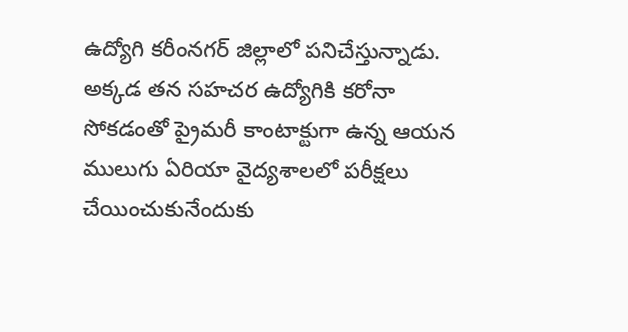ఉద్యోగి కరీంనగర్‌ జిల్లాలో పనిచేస్తున్నాడు. అక్కడ తన సహచర ఉద్యోగికి కరోనా సోకడంతో ప్రైమరీ కాంటాక్టుగా ఉన్న ఆయన ములుగు ఏరియా వైద్యశాలలో పరీక్షలు చేయించుకునేందుకు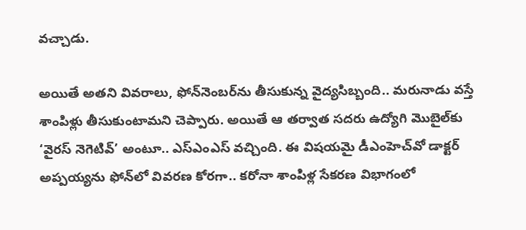వచ్చాడు.

అయితే అతని వివరాలు, ఫోన్‌నెంబర్‌ను తీసుకున్న వైద్యసిబ్బంది.. మరునాడు వస్తే శాంపిళ్లు తీసుకుంటామని చెప్పారు. అయితే ఆ తర్వాత సదరు ఉద్యోగి మొబైల్‌కు ‘వైరస్‌ నెగెటివ్‌’ అంటూ.. ఎస్‌ఎంఎస్‌ వచ్చింది. ఈ విషయమై డీఎంహెచ్‌వో డాక్టర్‌ అప్పయ్యను ఫోన్‌లో వివరణ కోరగా.. కరోనా శాంపిళ్ల సేకరణ విభాగంలో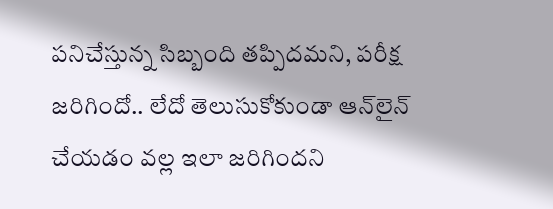పనిచేస్తున్న సిబ్బంది తప్పిదమని, పరీక్ష జరిగిందో.. లేదో తెలుసుకోకుండా ఆన్‌లైన్‌ చేయడం వల్ల ఇలా జరిగిందని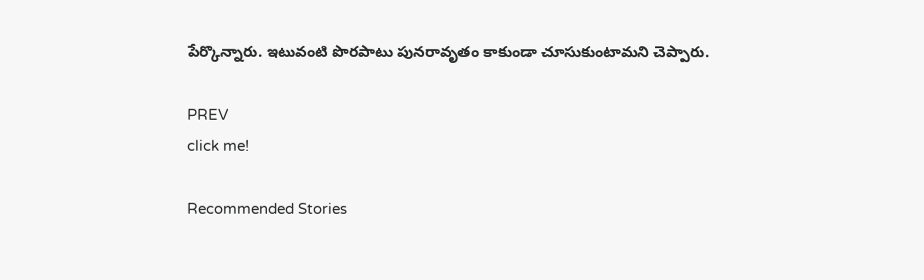పేర్కొన్నారు. ఇటువంటి పొరపాటు పునరావృతం కాకుండా చూసుకుంటామని చెప్పారు.

PREV
click me!

Recommended Stories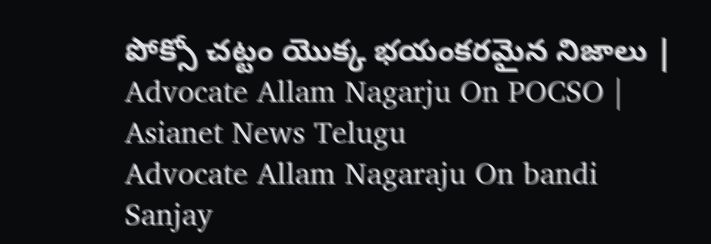పోక్సో చట్టం యొక్క భయంకరమైన నిజాలు | Advocate Allam Nagarju On POCSO | Asianet News Telugu
Advocate Allam Nagaraju On bandi Sanjay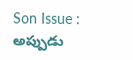Son Issue : అప్పుడు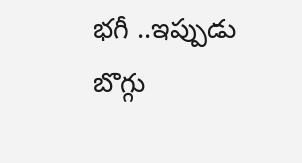భగీ ..ఇప్పుడు బొగ్గు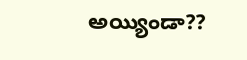అయ్యిండా??